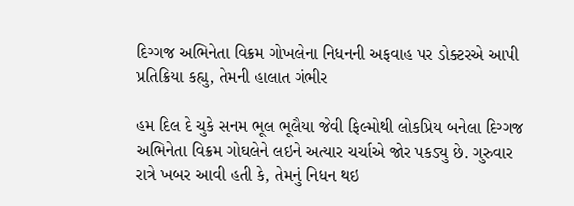દિગ્ગજ અભિનેતા વિક્રમ ગોખલેના નિધનની અફવાહ પર ડોક્ટરએ આપી પ્રતિક્રિયા કહ્યુ, તેમની હાલાત ગંભીર

હમ દિલ દે ચુકે સનમ ભૂલ ભૂલૈયા જેવી ફિલ્મોથી લોકપ્રિય બનેલા દિગ્ગજ અભિનેતા વિક્રમ ગોઘલેને લઇને અત્યાર ચર્ચાએ જોર પકડ્યુ છે. ગુરુવાર રાત્રે ખબર આવી હતી કે, તેમનું નિધન થઇ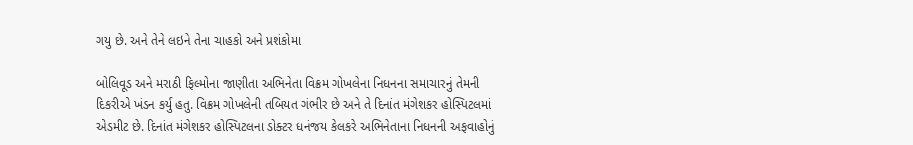ગયુ છે. અને તેને લઇને તેના ચાહકો અને પ્રશંકોમા

બોલિવૂડ અને મરાઠી ફિલ્મોના જાણીતા અભિનેતા વિક્રમ ગોખલેના નિધનના સમાચારનું તેમની દિકરીએ ખંડન કર્યુ હતુ. વિક્રમ ગોખલેની તબિયત ગંભીર છે અને તે દિનાંત મંગેશકર હોસ્પિટલમાં એડમીટ છે. દિનાંત મંગેશકર હોસ્પિટલના ડોક્ટર ધનંજય કેલકરે અભિનેતાના નિધનની અફવાહોનું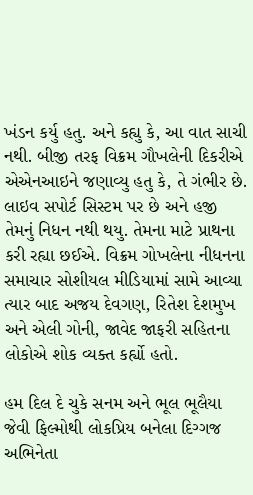ખંડન કર્યુ હતુ. અને કહ્યુ કે, આ વાત સાચી નથી. બીજી તરફ વિક્રમ ગૌખલેની દિકરીએ એએનઆઇને જણાવ્યુ હતુ કે, તે ગંભીર છે. લાઇવ સપોર્ટ સિસ્ટમ પર છે અને હજી તેમનું નિધન નથી થયુ. તેમના માટે પ્રાથના કરી રહ્યા છઈએ. વિક્રમ ગોખલેના નીધનના સમાચાર સોશીયલ મીડિયામાં સામે આવ્યા ત્યાર બાદ અજય દેવગણ, રિતેશ દેશમુખ અને એલી ગોની, જાવેદ જાફરી સહિતના લોકોએ શોક વ્યક્ત કર્હ્યો હતો.

હમ દિલ દે ચુકે સનમ અને ભૂલ ભૂલૈયા જેવી ફિલ્મોથી લોકપ્રિય બનેલા દિગ્ગજ અભિનેતા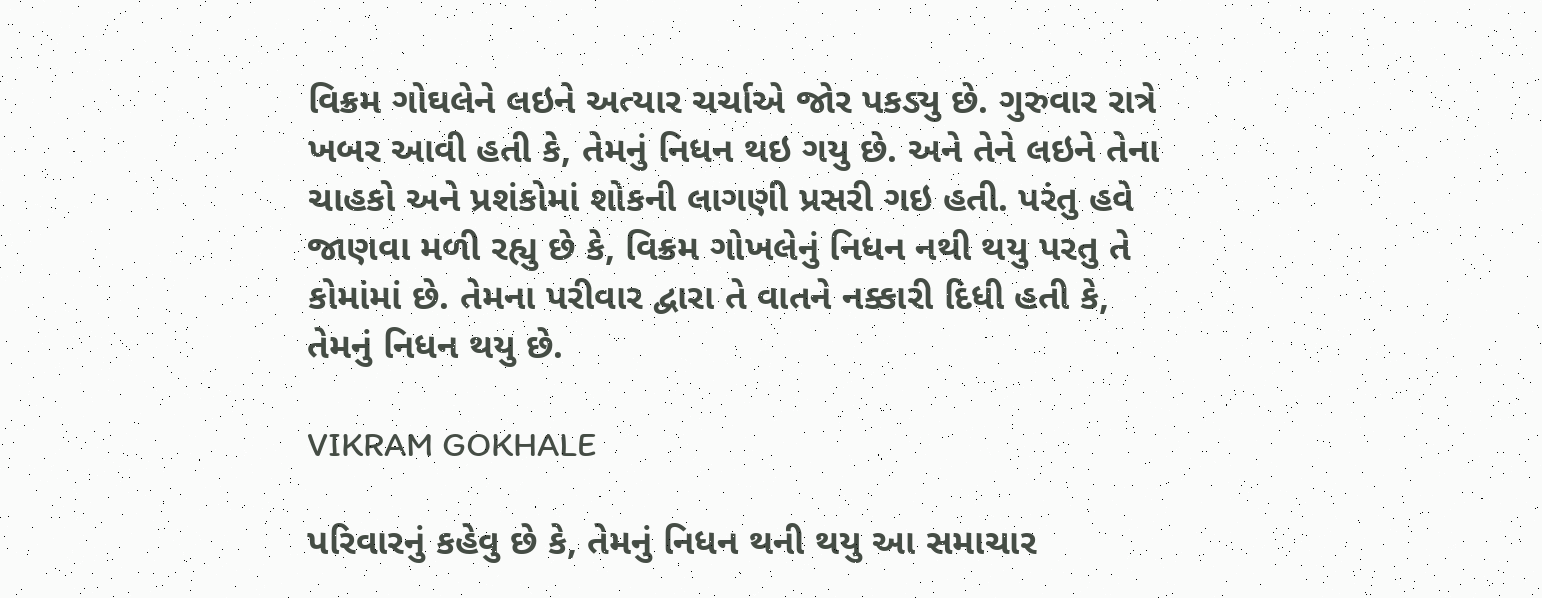વિક્રમ ગોઘલેને લઇને અત્યાર ચર્ચાએ જોર પકડ્યુ છે. ગુરુવાર રાત્રે ખબર આવી હતી કે, તેમનું નિધન થઇ ગયુ છે. અને તેને લઇને તેના ચાહકો અને પ્રશંકોમાં શોકની લાગણી પ્રસરી ગઇ હતી. પરંતુ હવે જાણવા મળી રહ્યુ છે કે, વિક્રમ ગોખલેનું નિધન નથી થયુ પરતુ તે કોમાંમાં છે. તેમના પરીવાર દ્વારા તે વાતને નક્કારી દિધી હતી કે, તેમનું નિધન થયુ છે.

VIKRAM GOKHALE

પરિવારનું કહેવુ છે કે, તેમનું નિધન થની થયુ આ સમાચાર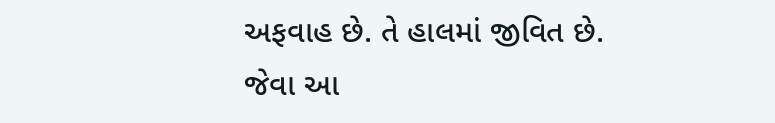અફવાહ છે. તે હાલમાં જીવિત છે. જેવા આ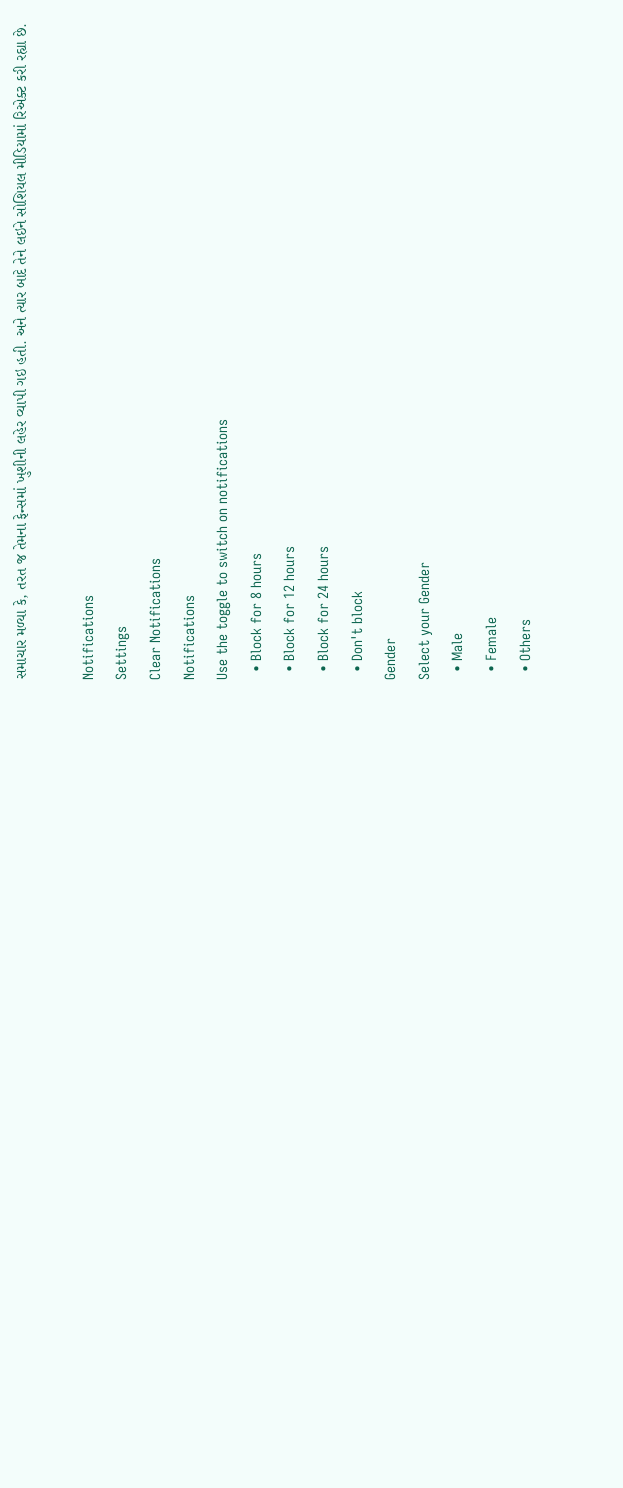સમાચાર મળ્યા કે, તરત જ તેમના ફેન્સમાં ખુશીની લહેર વ્યાપી ગઇ હતી. અને ત્યાર બાદે તેને લઇને સોશિયલ મીડિયામાં રિએક્ટ કરી રહ્યા છે.

Notifications
Settings
Clear Notifications
Notifications
Use the toggle to switch on notifications
  • Block for 8 hours
  • Block for 12 hours
  • Block for 24 hours
  • Don't block
Gender
Select your Gender
  • Male
  • Female
  • Others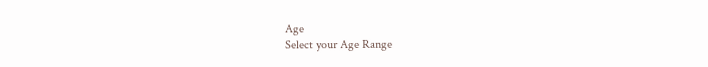Age
Select your Age Range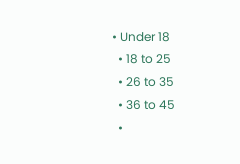• Under 18
  • 18 to 25
  • 26 to 35
  • 36 to 45
  •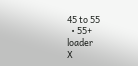45 to 55
  • 55+
loader
X